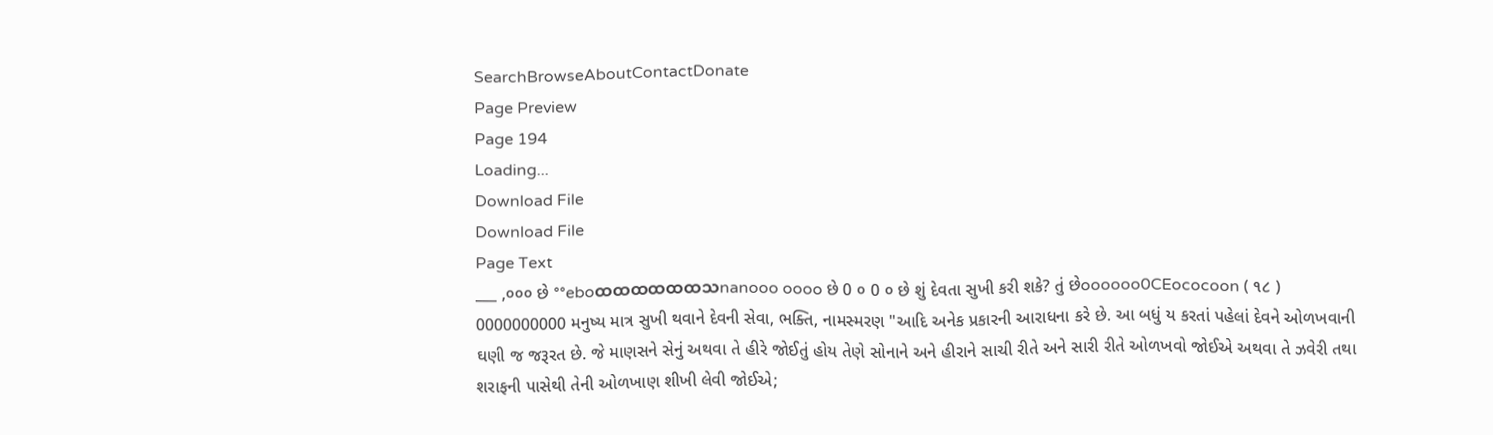SearchBrowseAboutContactDonate
Page Preview
Page 194
Loading...
Download File
Download File
Page Text
___ ,૦૦૦ છે °°eboထထထထထထသnanooo oooo છે 0 ૦ 0 ૦ છે શું દેવતા સુખી કરી શકે? તું છેoooooo0CEococoon ( ૧૮ ) 0000000000 મનુષ્ય માત્ર સુખી થવાને દેવની સેવા, ભક્તિ, નામસ્મરણ "આદિ અનેક પ્રકારની આરાધના કરે છે. આ બધું ય કરતાં પહેલાં દેવને ઓળખવાની ઘણી જ જરૂરત છે. જે માણસને સેનું અથવા તે હીરે જોઈતું હોય તેણે સોનાને અને હીરાને સાચી રીતે અને સારી રીતે ઓળખવો જોઈએ અથવા તે ઝવેરી તથા શરાફની પાસેથી તેની ઓળખાણ શીખી લેવી જોઈએ;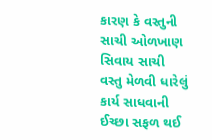કારણ કે વસ્તુની સાચી ઓળખાણ સિવાય સાચી વસ્તુ મેળવી ધારેલું કાર્ય સાધવાની ઈચ્છા સફળ થઈ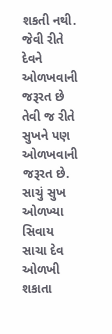શકતી નથી. જેવી રીતે દેવને ઓળખવાની જરૂરત છે તેવી જ રીતે સુખને પણ ઓળખવાની જરૂરત છે. સાચું સુખ ઓળખ્યા સિવાય સાચા દેવ ઓળખી શકાતા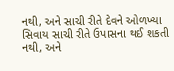નથી, અને સાચી રીતે દેવને ઓળખ્યા સિવાય સાચી રીતે ઉપાસના થઈ શકતી નથી, અને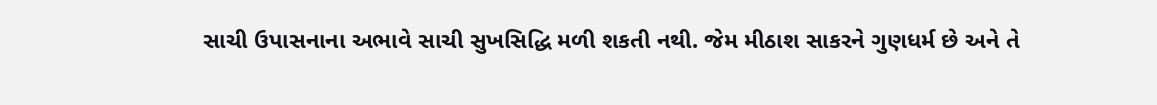સાચી ઉપાસનાના અભાવે સાચી સુખસિદ્ધિ મળી શકતી નથી. જેમ મીઠાશ સાકરને ગુણધર્મ છે અને તે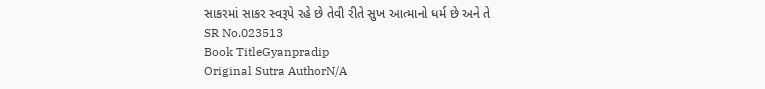સાકરમાં સાકર સ્વરૂપે રહે છે તેવી રીતે સુખ આત્માનો ધર્મ છે અને તે
SR No.023513
Book TitleGyanpradip
Original Sutra AuthorN/A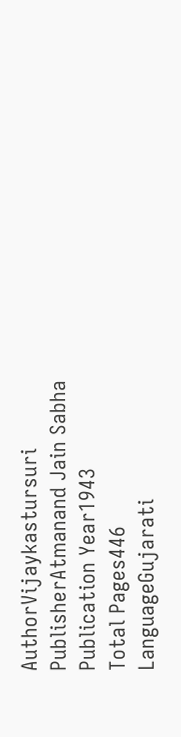AuthorVijaykastursuri
PublisherAtmanand Jain Sabha
Publication Year1943
Total Pages446
LanguageGujarati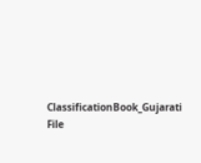ClassificationBook_Gujarati
File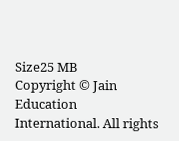Size25 MB
Copyright © Jain Education International. All rights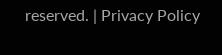reserved. | Privacy Policy